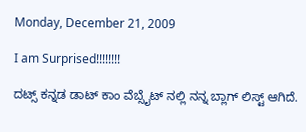Monday, December 21, 2009

I am Surprised!!!!!!!!

ದಟ್ಸ್ ಕನ್ನಡ ಡಾಟ್ ಕಾಂ ವೆಬ್ಸೈಟ್ ನಲ್ಲಿ ನನ್ನ ಬ್ಲಾಗ್ ಲಿಸ್ಟ್ ಆಗಿದೆ.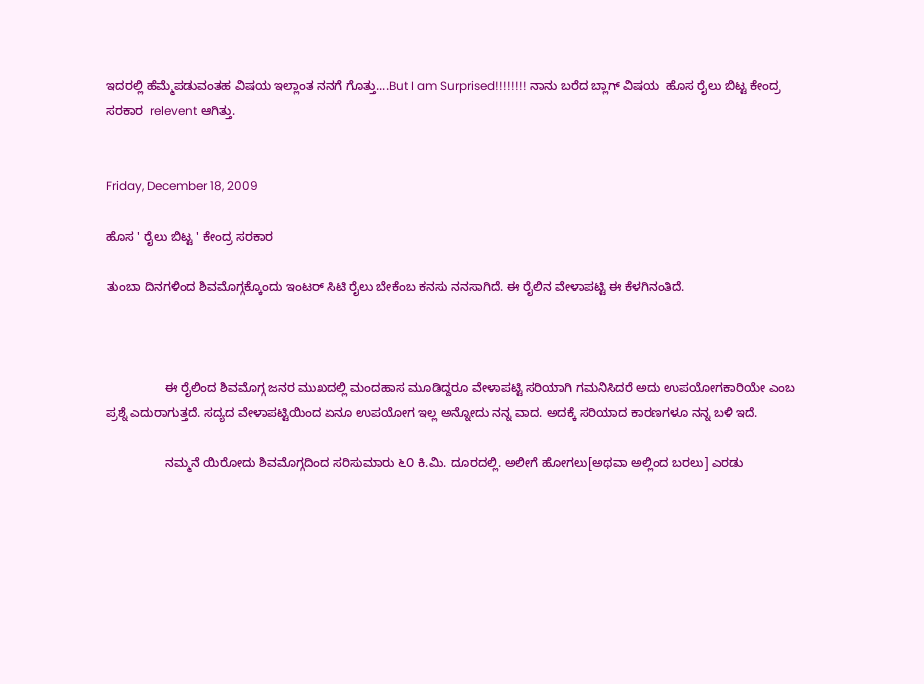ಇದರಲ್ಲಿ ಹೆಮ್ಮೆಪಡುವಂತಹ ವಿಷಯ ಇಲ್ಲಾಂತ ನನಗೆ ಗೊತ್ತು....But I am Surprised!!!!!!!! ನಾನು ಬರೆದ ಬ್ಲಾಗ್ ವಿಷಯ  ಹೊಸ ರೈಲು ಬಿಟ್ಟ ಕೇಂದ್ರ ಸರಕಾರ  relevent ಆಗಿತ್ತು.


Friday, December 18, 2009

ಹೊಸ ' ರೈಲು ಬಿಟ್ಟ ' ಕೇಂದ್ರ ಸರಕಾರ

ತುಂಬಾ ದಿನಗಳಿಂದ ಶಿವಮೊಗ್ಗಕ್ಕೊಂದು ಇಂಟರ್ ಸಿಟಿ ರೈಲು ಬೇಕೆಂಬ ಕನಸು ನನಸಾಗಿದೆ. ಈ ರೈಲಿನ ವೇಳಾಪಟ್ಟಿ ಈ ಕೆಳಗಿನಂತಿದೆ.



                 ಈ ರೈಲಿಂದ ಶಿವಮೊಗ್ಗ ಜನರ ಮುಖದಲ್ಲಿ ಮಂದಹಾಸ ಮೂಡಿದ್ದರೂ ವೇಳಾಪಟ್ಟಿ ಸರಿಯಾಗಿ ಗಮನಿಸಿದರೆ ಅದು ಉಪಯೋಗಕಾರಿಯೇ ಎಂಬ ಪ್ರಶ್ನೆ ಎದುರಾಗುತ್ತದೆ. ಸದ್ಯದ ವೇಳಾಪಟ್ಟಿಯಿಂದ ಏನೂ ಉಪಯೋಗ ಇಲ್ಲ ಅನ್ನೋದು ನನ್ನ ವಾದ. ಅದಕ್ಕೆ ಸರಿಯಾದ ಕಾರಣಗಳೂ ನನ್ನ ಬಳಿ ಇದೆ.

                 ನಮ್ಮನೆ ಯಿರೋದು ಶಿವಮೊಗ್ಗದಿಂದ ಸರಿಸುಮಾರು ೬೦ ಕಿ.ಮಿ. ದೂರದಲ್ಲಿ. ಅಲೀಗೆ ಹೋಗಲು[ಅಥವಾ ಅಲ್ಲಿಂದ ಬರಲು] ಎರಡು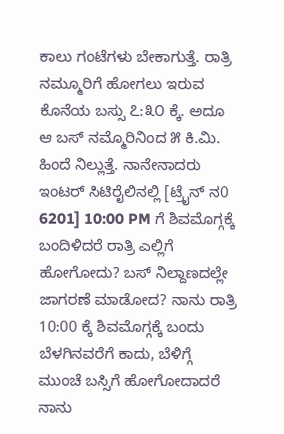ಕಾಲು ಗಂಟೆಗಳು ಬೇಕಾಗುತ್ತೆ. ರಾತ್ರಿ ನಮ್ಮೂರಿಗೆ ಹೋಗಲು ಇರುವ ಕೊನೆಯ ಬಸ್ಸು ೭:೩೦ ಕ್ಕೆ. ಅದೂ ಆ ಬಸ್ ನಮ್ಮೊರಿನಿಂದ ೫ ಕಿ.ಮಿ. ಹಿಂದೆ ನಿಲ್ಲುತ್ತೆ. ನಾನೇನಾದರು ಇಂಟರ್ ಸಿಟಿರೈಲಿನಲ್ಲಿ [ಟ್ರೈನ್ ನ0 6201] 10:00 PM ಗೆ ಶಿವಮೊಗ್ಗಕ್ಕೆ ಬಂದಿಳಿದರೆ ರಾತ್ರಿ ಎಲ್ಲಿಗೆ ಹೋಗೋದು? ಬಸ್ ನಿಲ್ದಾಣದಲ್ಲೇ ಜಾಗರಣೆ ಮಾಡೋದ? ನಾನು ರಾತ್ರಿ 10:00 ಕ್ಕೆ ಶಿವಮೊಗ್ಗಕ್ಕೆ ಬಂದು ಬೆಳಗಿನವರೆಗೆ ಕಾದು, ಬೆಳಿಗ್ಗೆ ಮುಂಚೆ ಬಸ್ಸಿಗೆ ಹೋಗೋದಾದರೆ ನಾನು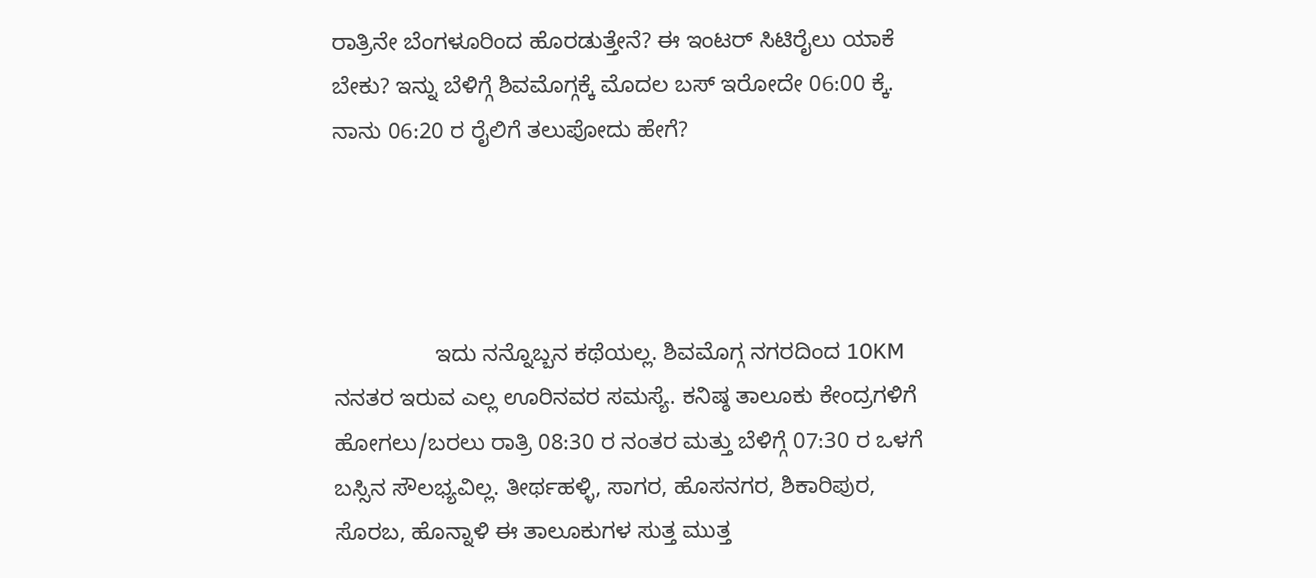ರಾತ್ರಿನೇ ಬೆಂಗಳೂರಿಂದ ಹೊರಡುತ್ತೇನೆ? ಈ ಇಂಟರ್ ಸಿಟಿರೈಲು ಯಾಕೆ ಬೇಕು? ಇನ್ನು ಬೆಳಿಗ್ಗೆ ಶಿವಮೊಗ್ಗಕ್ಕೆ ಮೊದಲ ಬಸ್ ಇರೋದೇ 06:00 ಕ್ಕೆ. ನಾನು 06:20 ರ ರೈಲಿಗೆ ತಲುಪೋದು ಹೇಗೆ?




                ಇದು ನನ್ನೊಬ್ಬನ ಕಥೆಯಲ್ಲ. ಶಿವಮೊಗ್ಗ ನಗರದಿಂದ 10KM ನನತರ ಇರುವ ಎಲ್ಲ ಊರಿನವರ ಸಮಸ್ಯೆ. ಕನಿಷ್ಠ ತಾಲೂಕು ಕೇಂದ್ರಗಳಿಗೆ ಹೋಗಲು/ಬರಲು ರಾತ್ರಿ 08:30 ರ ನಂತರ ಮತ್ತು ಬೆಳಿಗ್ಗೆ 07:30 ರ ಒಳಗೆ ಬಸ್ಸಿನ ಸೌಲಭ್ಯವಿಲ್ಲ. ತೀರ್ಥಹಳ್ಳಿ, ಸಾಗರ, ಹೊಸನಗರ, ಶಿಕಾರಿಪುರ, ಸೊರಬ, ಹೊನ್ನಾಳಿ ಈ ತಾಲೂಕುಗಳ ಸುತ್ತ ಮುತ್ತ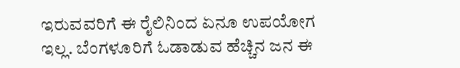ಇರುವವರಿಗೆ ಈ ರೈಲಿನಿಂದ ಏನೂ ಉಪಯೋಗ ಇಲ್ಲ. ಬೆಂಗಳೂರಿಗೆ ಓಡಾಡುವ ಹೆಚ್ಚಿನ ಜನ ಈ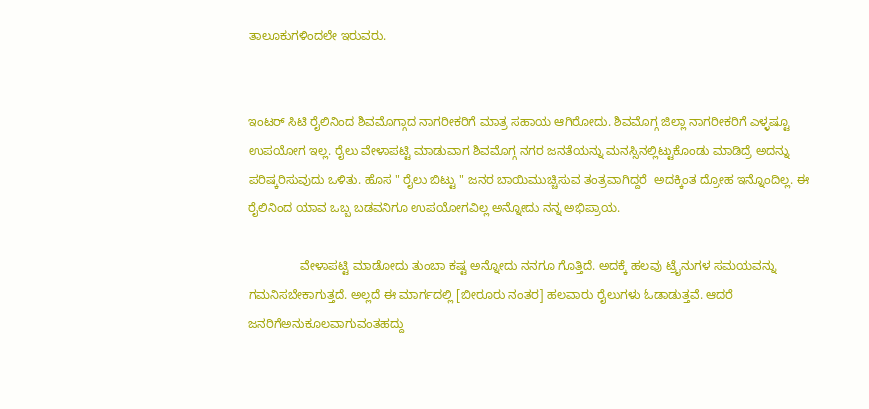ತಾಲೂಕುಗಳಿಂದಲೇ ಇರುವರು.


ಇಂಟರ್ ಸಿಟಿ ರೈಲಿನಿಂದ ಶಿವಮೊಗ್ಗಾದ ನಾಗರೀಕರಿಗೆ ಮಾತ್ರ ಸಹಾಯ ಆಗಿರೋದು. ಶಿವಮೊಗ್ಗ ಜಿಲ್ಲಾ ನಾಗರೀಕರಿಗೆ ಎಳ್ಳಷ್ಟೂ ಉಪಯೋಗ ಇಲ್ಲ. ರೈಲು ವೇಳಾಪಟ್ಟಿ ಮಾಡುವಾಗ ಶಿವಮೊಗ್ಗ ನಗರ ಜನತೆಯನ್ನು ಮನಸ್ಸಿನಲ್ಲಿಟ್ಟುಕೊಂಡು ಮಾಡಿದ್ರೆ ಅದನ್ನು ಪರಿಷ್ಕರಿಸುವುದು ಒಳಿತು. ಹೊಸ " ರೈಲು ಬಿಟ್ಟು " ಜನರ ಬಾಯಿಮುಚ್ಚಿಸುವ ತಂತ್ರವಾಗಿದ್ದರೆ  ಅದಕ್ಕಿಂತ ದ್ರೋಹ ಇನ್ನೊಂದಿಲ್ಲ. ಈ ರೈಲಿನಿಂದ ಯಾವ ಒಬ್ಬ ಬಡವನಿಗೂ ಉಪಯೋಗವಿಲ್ಲ ಅನ್ನೋದು ನನ್ನ ಅಭಿಪ್ರಾಯ.

               ವೇಳಾಪಟ್ಟಿ ಮಾಡೋದು ತುಂಬಾ ಕಷ್ಟ ಅನ್ನೋದು ನನಗೂ ಗೊತ್ತಿದೆ. ಅದಕ್ಕೆ ಹಲವು ಟ್ರೈನುಗಳ ಸಮಯವನ್ನು ಗಮನಿಸಬೇಕಾಗುತ್ತದೆ. ಅಲ್ಲದೆ ಈ ಮಾರ್ಗದಲ್ಲಿ [ಬೀರೂರು ನಂತರ] ಹಲವಾರು ರೈಲುಗಳು ಓಡಾಡುತ್ತವೆ. ಆದರೆ ಜನರಿಗೆಅನುಕೂಲವಾಗುವಂತಹದ್ದು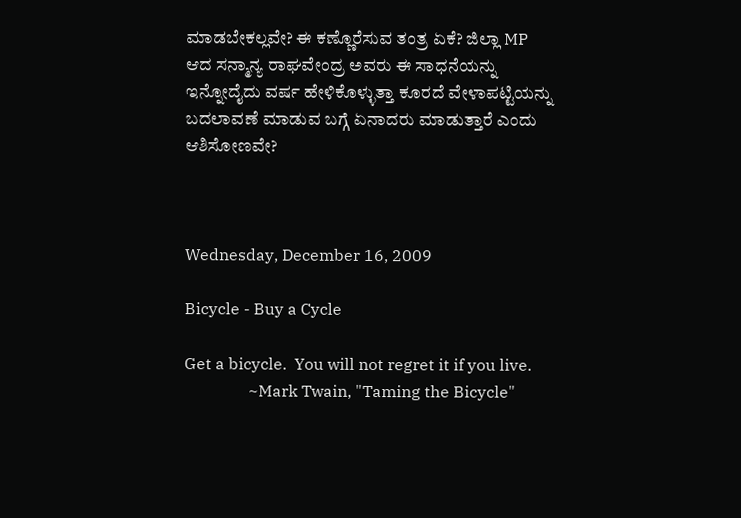ಮಾಡಬೇಕಲ್ಲವೇ? ಈ ಕಣ್ಣೊರೆಸುವ ತಂತ್ರ ಏಕೆ? ಜಿಲ್ಲಾ MP ಆದ ಸನ್ಮಾನ್ಯ ರಾಘವೇಂದ್ರ ಅವರು ಈ ಸಾಧನೆಯನ್ನು ಇನ್ನೋದೈದು ವರ್ಷ ಹೇಳಿಕೊಳ್ಳುತ್ತಾ ಕೂರದೆ ವೇಳಾಪಟ್ಟಿಯನ್ನು ಬದಲಾವಣೆ ಮಾಡುವ ಬಗ್ಗೆ ಏನಾದರು ಮಾಡುತ್ತಾರೆ ಎಂದು ಆಶಿಸೋಣವೇ?



Wednesday, December 16, 2009

Bicycle - Buy a Cycle

Get a bicycle.  You will not regret it if you live.
                ~Mark Twain, "Taming the Bicycle"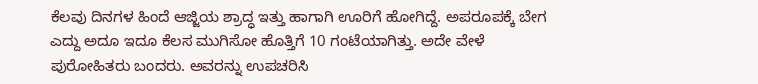ಕೆಲವು ದಿನಗಳ ಹಿಂದೆ ಆಜ್ಜಿಯ ಶ್ರಾದ್ಧ ಇತ್ತು ಹಾಗಾಗಿ ಊರಿಗೆ ಹೋಗಿದ್ದೆ. ಅಪರೂಪಕ್ಕೆ ಬೇಗ ಎದ್ದು ಅದೂ ಇದೂ ಕೆಲಸ ಮುಗಿಸೋ ಹೊತ್ತಿಗೆ 10 ಗಂಟೆಯಾಗಿತ್ತು. ಅದೇ ವೇಳೆ ಪುರೋಹಿತರು ಬಂದರು. ಅವರನ್ನು ಉಪಚರಿಸಿ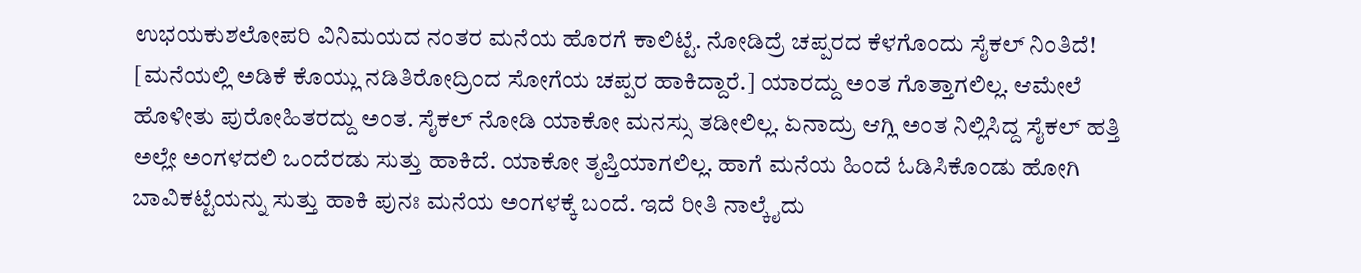ಉಭಯಕುಶಲೋಪರಿ ವಿನಿಮಯದ ನಂತರ ಮನೆಯ ಹೊರಗೆ ಕಾಲಿಟ್ಟೆ. ನೋಡಿದ್ರೆ ಚಪ್ಪರದ ಕೆಳಗೊಂದು ಸೈಕಲ್ ನಿಂತಿದೆ! [ಮನೆಯಲ್ಲಿ ಅಡಿಕೆ ಕೊಯ್ಲು ನಡಿತಿರೋದ್ರಿಂದ ಸೋಗೆಯ ಚಪ್ಪರ ಹಾಕಿದ್ದಾರೆ.] ಯಾರದ್ದು ಅಂತ ಗೊತ್ತಾಗಲಿಲ್ಲ. ಆಮೇಲೆ ಹೊಳೀತು ಪುರೋಹಿತರದ್ದು ಅಂತ. ಸೈಕಲ್ ನೋಡಿ ಯಾಕೋ ಮನಸ್ಸು ತಡೀಲಿಲ್ಲ. ಏನಾದ್ರು ಆಗ್ಲಿ ಅಂತ ನಿಲ್ಲಿಸಿದ್ದ ಸೈಕಲ್ ಹತ್ತಿ ಅಲ್ಲೇ ಅಂಗಳದಲಿ ಒಂದೆರಡು ಸುತ್ತು ಹಾಕಿದೆ. ಯಾಕೋ ತೃಪ್ತಿಯಾಗಲಿಲ್ಲ. ಹಾಗೆ ಮನೆಯ ಹಿಂದೆ ಓಡಿಸಿಕೊಂಡು ಹೋಗಿ ಬಾವಿಕಟ್ಟೆಯನ್ನು ಸುತ್ತು ಹಾಕಿ ಪುನಃ ಮನೆಯ ಅಂಗಳಕ್ಕೆ ಬಂದೆ. ಇದೆ ರೀತಿ ನಾಲ್ಕೈದು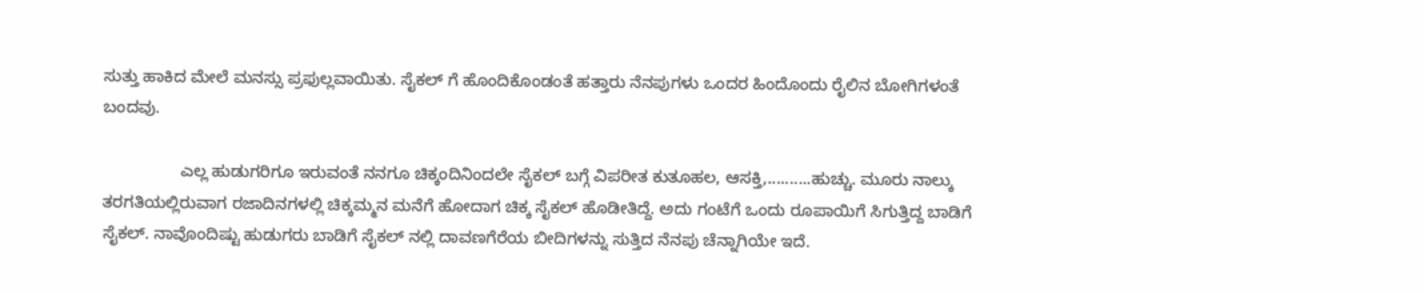ಸುತ್ತು ಹಾಕಿದ ಮೇಲೆ ಮನಸ್ಸು ಪ್ರಫುಲ್ಲವಾಯಿತು. ಸೈಕಲ್ ಗೆ ಹೊಂದಿಕೊಂಡಂತೆ ಹತ್ತಾರು ನೆನಪುಗಳು ಒಂದರ ಹಿಂದೊಂದು ರೈಲಿನ ಬೋಗಿಗಳಂತೆ ಬಂದವು.

                 ಎಲ್ಲ ಹುಡುಗರಿಗೂ ಇರುವಂತೆ ನನಗೂ ಚಿಕ್ಕಂದಿನಿಂದಲೇ ಸೈಕಲ್ ಬಗ್ಗೆ ವಿಪರೀತ ಕುತೂಹಲ, ಆಸಕ್ತಿ,..........ಹುಚ್ಚು. ಮೂರು ನಾಲ್ಕು ತರಗತಿಯಲ್ಲಿರುವಾಗ ರಜಾದಿನಗಳಲ್ಲಿ ಚಿಕ್ಕಮ್ಮನ ಮನೆಗೆ ಹೋದಾಗ ಚಿಕ್ಕ ಸೈಕಲ್ ಹೊಡೀತಿದ್ದೆ. ಅದು ಗಂಟೆಗೆ ಒಂದು ರೂಪಾಯಿಗೆ ಸಿಗುತ್ತಿದ್ದ ಬಾಡಿಗೆ ಸೈಕಲ್. ನಾವೊಂದಿಷ್ಟು ಹುಡುಗರು ಬಾಡಿಗೆ ಸೈಕಲ್ ನಲ್ಲಿ ದಾವಣಗೆರೆಯ ಬೀದಿಗಳನ್ನು ಸುತ್ತಿದ ನೆನಪು ಚೆನ್ನಾಗಿಯೇ ಇದೆ.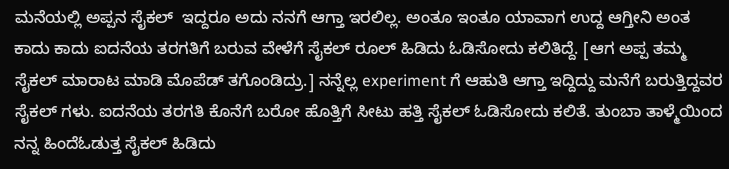ಮನೆಯಲ್ಲಿ ಅಪ್ಪನ ಸೈಕಲ್  ಇದ್ದರೂ ಅದು ನನಗೆ ಆಗ್ತಾ ಇರಲಿಲ್ಲ. ಅಂತೂ ಇಂತೂ ಯಾವಾಗ ಉದ್ದ ಆಗ್ತೀನಿ ಅಂತ ಕಾದು ಕಾದು ಐದನೆಯ ತರಗತಿಗೆ ಬರುವ ವೇಳೆಗೆ ಸೈಕಲ್ ರೂಲ್ ಹಿಡಿದು ಓಡಿಸೋದು ಕಲಿತಿದ್ದೆ. [ಆಗ ಅಪ್ಪ ತಮ್ಮ ಸೈಕಲ್ ಮಾರಾಟ ಮಾಡಿ ಮೊಪೆಡ್ ತಗೊಂಡಿದ್ರು.] ನನ್ನೆಲ್ಲ experiment ಗೆ ಆಹುತಿ ಆಗ್ತಾ ಇದ್ದಿದ್ದು ಮನೆಗೆ ಬರುತ್ತಿದ್ದವರ ಸೈಕಲ್ ಗಳು. ಐದನೆಯ ತರಗತಿ ಕೊನೆಗೆ ಬರೋ ಹೊತ್ತಿಗೆ ಸೀಟು ಹತ್ತಿ ಸೈಕಲ್ ಓಡಿಸೋದು ಕಲಿತೆ. ತುಂಬಾ ತಾಳ್ಮೆಯಿಂದ ನನ್ನ ಹಿಂದೆಓಡುತ್ತ ಸೈಕಲ್ ಹಿಡಿದು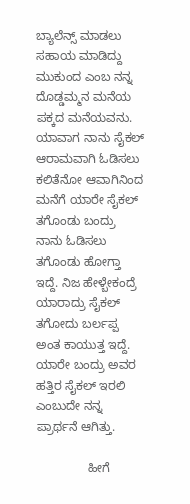ಬ್ಯಾಲೆನ್ಸ್ ಮಾಡಲು ಸಹಾಯ ಮಾಡಿದ್ದು  ಮುಕುಂದ ಎಂಬ ನನ್ನ ದೊಡ್ಡಮ್ಮನ ಮನೆಯ ಪಕ್ಕದ ಮನೆಯವನು. ಯಾವಾಗ ನಾನು ಸೈಕಲ್ ಆರಾಮವಾಗಿ ಓಡಿಸಲು ಕಲಿತೆನೋ ಆವಾಗಿನಿಂದ ಮನೆಗೆ ಯಾರೇ ಸೈಕಲ್ ತಗೊಂಡು ಬಂದ್ರು ನಾನು ಓಡಿಸಲು ತಗೊಂಡು ಹೋಗ್ತಾ ಇದ್ದೆ. ನಿಜ ಹೇಳ್ಬೇಕಂದ್ರೆ ಯಾರಾದ್ರು ಸೈಕಲ್ ತಗೋದು ಬರ್ಲಪ್ಪ ಅಂತ ಕಾಯುತ್ತ ಇದ್ದೆ. ಯಾರೇ ಬಂದ್ರು ಅವರ ಹತ್ತಿರ ಸೈಕಲ್ ಇರಲಿ ಎಂಬುದೇ ನನ್ನ ಪ್ರಾರ್ಥನೆ ಆಗಿತ್ತು.

               ಹೀಗೆ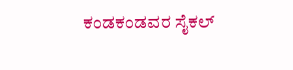ಕಂಡಕಂಡವರ ಸೈಕಲ್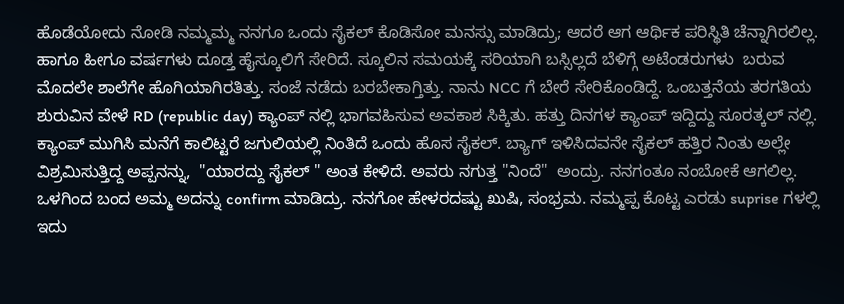ಹೊಡೆಯೋದು ನೋಡಿ ನಮ್ಮಮ್ಮ ನನಗೂ ಒಂದು ಸೈಕಲ್ ಕೊಡಿಸೋ ಮನಸ್ಸು ಮಾಡಿದ್ರು; ಆದರೆ ಆಗ ಆರ್ಥಿಕ ಪರಿಸ್ಥಿತಿ ಚೆನ್ನಾಗಿರಲಿಲ್ಲ. ಹಾಗೂ ಹೀಗೂ ವರ್ಷಗಳು ದೂಡ್ತ ಹೈಸ್ಕೂಲಿಗೆ ಸೇರಿದೆ. ಸ್ಕೂಲಿನ ಸಮಯಕ್ಕೆ ಸರಿಯಾಗಿ ಬಸ್ಸಿಲ್ಲದೆ ಬೆಳಿಗ್ಗೆ ಅಟೆಂಡರುಗಳು  ಬರುವ ಮೊದಲೇ ಶಾಲೆಗೇ ಹೊಗಿಯಾಗಿರತಿತ್ತು. ಸಂಜೆ ನಡೆದು ಬರಬೇಕಾಗ್ತಿತ್ತು. ನಾನು NCC ಗೆ ಬೇರೆ ಸೇರಿಕೊಂಡಿದ್ದೆ. ಒಂಬತ್ತನೆಯ ತರಗತಿಯ ಶುರುವಿನ ವೇಳೆ RD (republic day) ಕ್ಯಾಂಪ್ ನಲ್ಲಿ ಭಾಗವಹಿಸುವ ಅವಕಾಶ ಸಿಕ್ಕಿತು. ಹತ್ತು ದಿನಗಳ ಕ್ಯಾಂಪ್ ಇದ್ದಿದ್ದು ಸೂರತ್ಕಲ್ ನಲ್ಲಿ. ಕ್ಯಾಂಪ್ ಮುಗಿಸಿ ಮನೆಗೆ ಕಾಲಿಟ್ಟರೆ ಜಗುಲಿಯಲ್ಲಿ ನಿಂತಿದೆ ಒಂದು ಹೊಸ ಸೈಕಲ್. ಬ್ಯಾಗ್ ಇಳಿಸಿದವನೇ ಸೈಕಲ್ ಹತ್ತಿರ ನಿಂತು ಅಲ್ಲೇ ವಿಶ್ರಮಿಸುತ್ತಿದ್ದ ಅಪ್ಪನನ್ನು,  "ಯಾರದ್ದು ಸೈಕಲ್ " ಅಂತ ಕೇಳಿದೆ. ಅವರು ನಗುತ್ತ "ನಿಂದೆ"  ಅಂದ್ರು. ನನಗಂತೂ ನಂಬೋಕೆ ಆಗಲಿಲ್ಲ. ಒಳಗಿಂದ ಬಂದ ಅಮ್ಮ ಅದನ್ನು confirm ಮಾಡಿದ್ರು. ನನಗೋ ಹೇಳರದಷ್ಟು ಖುಷಿ, ಸಂಭ್ರಮ. ನಮ್ಮಪ್ಪ ಕೊಟ್ಟ ಎರಡು suprise ಗಳಲ್ಲಿ ಇದು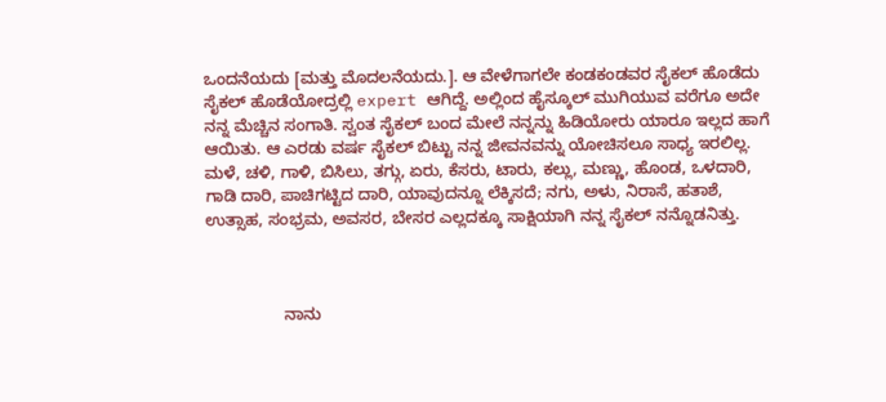ಒಂದನೆಯದು [ಮತ್ತು ಮೊದಲನೆಯದು.]. ಆ ವೇಳೆಗಾಗಲೇ ಕಂಡಕಂಡವರ ಸೈಕಲ್ ಹೊಡೆದು ಸೈಕಲ್ ಹೊಡೆಯೋದ್ರಲ್ಲಿ expert ಆಗಿದ್ದೆ. ಅಲ್ಲಿಂದ ಹೈಸ್ಕೂಲ್ ಮುಗಿಯುವ ವರೆಗೂ ಅದೇ ನನ್ನ ಮೆಚ್ಚಿನ ಸಂಗಾತಿ. ಸ್ವಂತ ಸೈಕಲ್ ಬಂದ ಮೇಲೆ ನನ್ನನ್ನು ಹಿಡಿಯೋರು ಯಾರೂ ಇಲ್ಲದ ಹಾಗೆ ಆಯಿತು. ಆ ಎರಡು ವರ್ಷ ಸೈಕಲ್ ಬಿಟ್ಟು ನನ್ನ ಜೀವನವನ್ನು ಯೋಚಿಸಲೂ ಸಾಧ್ಯ ಇರಲಿಲ್ಲ. ಮಳೆ, ಚಳಿ, ಗಾಳಿ, ಬಿಸಿಲು, ತಗ್ಗು, ಏರು, ಕೆಸರು, ಟಾರು, ಕಲ್ಲು, ಮಣ್ಣು, ಹೊಂಡ, ಒಳದಾರಿ, ಗಾಡಿ ದಾರಿ, ಪಾಚಿಗಟ್ಟಿದ ದಾರಿ, ಯಾವುದನ್ನೂ ಲೆಕ್ಕಿಸದೆ; ನಗು, ಅಳು, ನಿರಾಸೆ, ಹತಾಶೆ, ಉತ್ಸಾಹ, ಸಂಭ್ರಮ, ಅವಸರ, ಬೇಸರ ಎಲ್ಲದಕ್ಕೂ ಸಾಕ್ಷಿಯಾಗಿ ನನ್ನ ಸೈಕಲ್ ನನ್ನೊಡನಿತ್ತು.



                 ನಾನು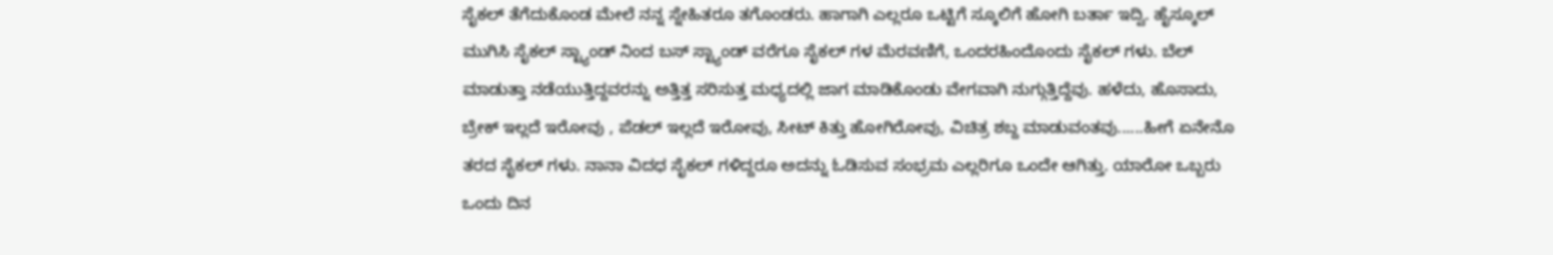ಸೈಕಲ್ ತೆಗೆದುಕೊಂಡ ಮೇಲೆ ನನ್ನ ಸ್ನೇಹಿತರೂ ತಗೊಂಡರು. ಹಾಗಾಗಿ ಎಲ್ಲರೂ ಒಟ್ಟಿಗೆ ಸ್ಕೂಲಿಗೆ ಹೋಗಿ ಬರ್ತಾ ಇದ್ವಿ. ಹೈಸ್ಕೂಲ್ ಮುಗಿಸಿ ಸೈಕಲ್ ಸ್ಟ್ಯಾಂಡ್ ನಿಂದ ಬಸ್ ಸ್ಟ್ಯಾಂಡ್ ವರೆಗೂ ಸೈಕಲ್ ಗಳ ಮೆರವಣಿಗೆ, ಒಂದರಹಿಂದೊಂದು ಸೈಕಲ್ ಗಳು. ಬೆಲ್ ಮಾಡುತ್ತಾ ನಡೆಯುತ್ತಿದ್ದವರನ್ನು ಅತ್ತಿತ್ತ ಸರಿಸುತ್ತ ಮಧ್ಯದಲ್ಲಿ ಜಾಗ ಮಾಡಿಕೊಂಡು ವೇಗವಾಗಿ ನುಗ್ಗುತ್ತಿದ್ದೆವು. ಹಳೆದು, ಹೊಸಾದು, ಬ್ರೇಕ್ ಇಲ್ಲದೆ ಇರೋವು , ಪೆಡಲ್ ಇಲ್ಲದೆ ಇರೋವು, ಸೀಟ್ ಕಿತ್ತು ಹೋಗಿರೋವು, ವಿಚಿತ್ರ ಶಬ್ದ ಮಾಡುವಂತವು......ಹೀಗೆ ಏನೇನೊ ತರದ ಸೈಕಲ್ ಗಳು. ನಾನಾ ವಿದಧ ಸೈಕಲ್ ಗಳಿದ್ದರೂ ಅದನ್ನು ಓಡಿಸುವ ಸಂಭ್ರಮ ಎಲ್ಲರಿಗೂ ಒಂದೇ ಆಗಿತ್ತು. ಯಾರೋ ಒಬ್ಬರು ಒಂದು ದಿನ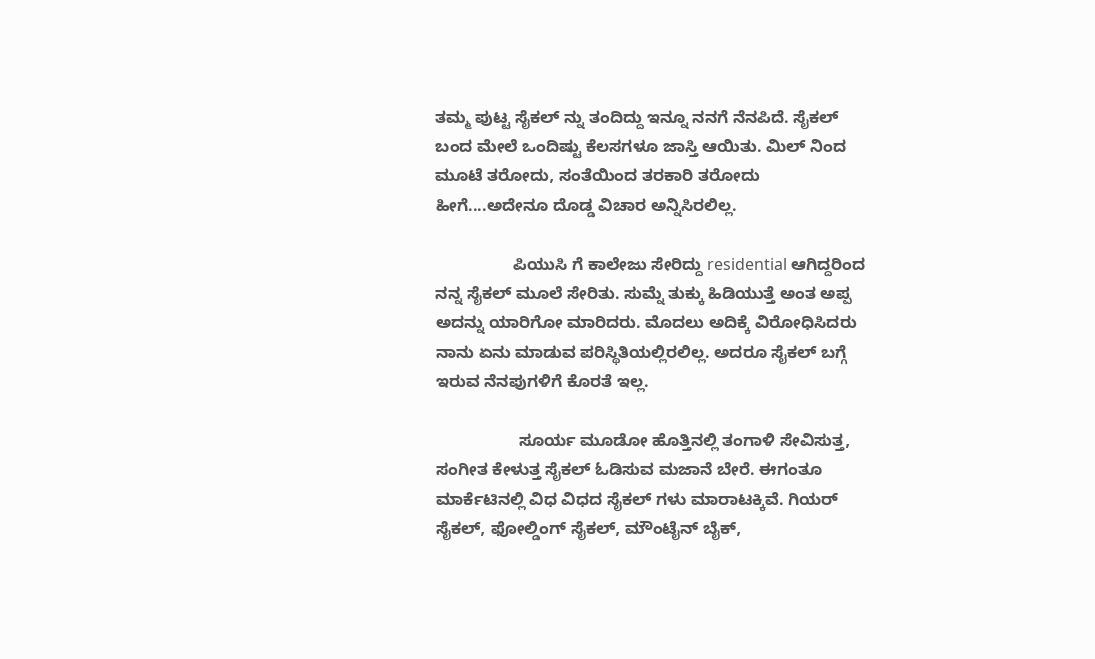ತಮ್ಮ ಪುಟ್ಟ ಸೈಕಲ್ ನ್ನು ತಂದಿದ್ದು ಇನ್ನೂ ನನಗೆ ನೆನಪಿದೆ. ಸೈಕಲ್ ಬಂದ ಮೇಲೆ ಒಂದಿಷ್ಟು ಕೆಲಸಗಳೂ ಜಾಸ್ತಿ ಆಯಿತು. ಮಿಲ್ ನಿಂದ  ಮೂಟೆ ತರೋದು, ಸಂತೆಯಿಂದ ತರಕಾರಿ ತರೋದು ಹೀಗೆ....ಅದೇನೂ ದೊಡ್ಡ ವಿಚಾರ ಅನ್ನಿಸಿರಲಿಲ್ಲ.

                 ಪಿಯುಸಿ ಗೆ ಕಾಲೇಜು ಸೇರಿದ್ದು residential ಆಗಿದ್ದರಿಂದ ನನ್ನ ಸೈಕಲ್ ಮೂಲೆ ಸೇರಿತು. ಸುಮ್ನೆ ತುಕ್ಕು ಹಿಡಿಯುತ್ತೆ ಅಂತ ಅಪ್ಪ ಅದನ್ನು ಯಾರಿಗೋ ಮಾರಿದರು. ಮೊದಲು ಅದಿಕ್ಕೆ ವಿರೋಧಿಸಿದರು ನಾನು ಏನು ಮಾಡುವ ಪರಿಸ್ಥಿತಿಯಲ್ಲಿರಲಿಲ್ಲ. ಅದರೂ ಸೈಕಲ್ ಬಗ್ಗೆ ಇರುವ ನೆನಪುಗಳಿಗೆ ಕೊರತೆ ಇಲ್ಲ.

                  ಸೂರ್ಯ ಮೂಡೋ ಹೊತ್ತಿನಲ್ಲಿ ತಂಗಾಳಿ ಸೇವಿಸುತ್ತ, ಸಂಗೀತ ಕೇಳುತ್ತ ಸೈಕಲ್ ಓಡಿಸುವ ಮಜಾನೆ ಬೇರೆ. ಈಗಂತೂ ಮಾರ್ಕೆಟಿನಲ್ಲಿ ವಿಧ ವಿಧದ ಸೈಕಲ್ ಗಳು ಮಾರಾಟಕ್ಕಿವೆ. ಗಿಯರ್ ಸೈಕಲ್, ಫೋಲ್ಡಿಂಗ್ ಸೈಕಲ್, ಮೌಂಟೈನ್ ಬೈಕ್,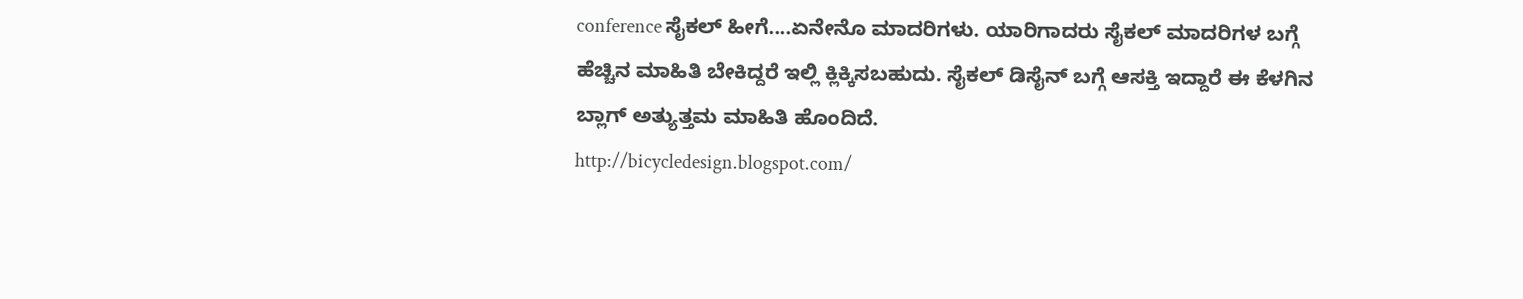conference ಸೈಕಲ್ ಹೀಗೆ....ಏನೇನೊ ಮಾದರಿಗಳು. ಯಾರಿಗಾದರು ಸೈಕಲ್ ಮಾದರಿಗಳ ಬಗ್ಗೆ ಹೆಚ್ಚಿನ ಮಾಹಿತಿ ಬೇಕಿದ್ದರೆ ಇಲ್ಲಿ ಕ್ಲಿಕ್ಕಿಸಬಹುದು. ಸೈಕಲ್ ಡಿಸೈನ್ ಬಗ್ಗೆ ಆಸಕ್ತಿ ಇದ್ದಾರೆ ಈ ಕೆಳಗಿನ ಬ್ಲಾಗ್ ಅತ್ಯುತ್ತಮ ಮಾಹಿತಿ ಹೊಂದಿದೆ.
http://bicycledesign.blogspot.com/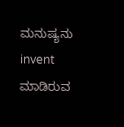ಮನುಷ್ಯನು invent ಮಾಡಿರುವ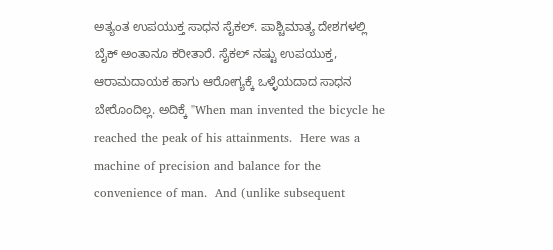ಅತ್ಯಂತ ಉಪಯುಕ್ತ ಸಾಧನ ಸೈಕಲ್. ಪಾಶ್ಚಿಮಾತ್ಯ ದೇಶಗಳಲ್ಲಿ ಬೈಕ್ ಅಂತಾನೂ ಕರೀತಾರೆ. ಸೈಕಲ್ ನಷ್ಟು ಉಪಯುಕ್ತ, ಆರಾಮದಾಯಕ ಹಾಗು ಆರೋಗ್ಯಕ್ಕೆ ಒಳ್ಳೆಯದಾದ ಸಾಧನ ಬೇರೊಂದಿಲ್ಲ. ಅದಿಕ್ಕೆ "When man invented the bicycle he reached the peak of his attainments.  Here was a machine of precision and balance for the convenience of man.  And (unlike subsequent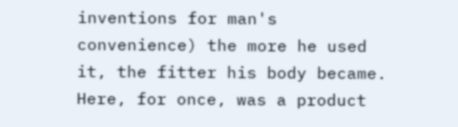inventions for man's convenience) the more he used it, the fitter his body became.  Here, for once, was a product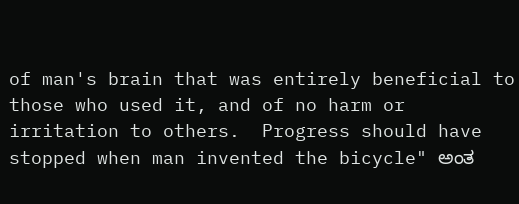of man's brain that was entirely beneficial to those who used it, and of no harm or irritation to others.  Progress should have stopped when man invented the bicycle" ಅಂತ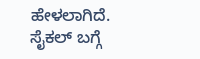ಹೇಳಲಾಗಿದೆ. ಸೈಕಲ್ ಬಗ್ಗೆ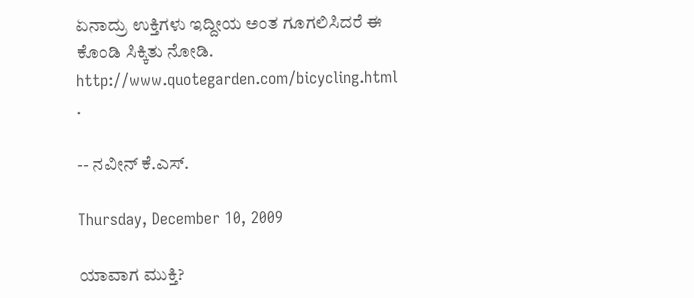ಏನಾದ್ರು ಉಕ್ತಿಗಳು ಇದ್ದೀಯ ಅಂತ ಗೂಗಲಿಸಿದರೆ ಈ ಕೊಂಡಿ ಸಿಕ್ಕಿತು ನೋಡಿ. http://www.quotegarden.com/bicycling.html .

-- ನವೀನ್ ಕೆ.ಎಸ್.

Thursday, December 10, 2009

ಯಾವಾಗ ಮುಕ್ತಿ?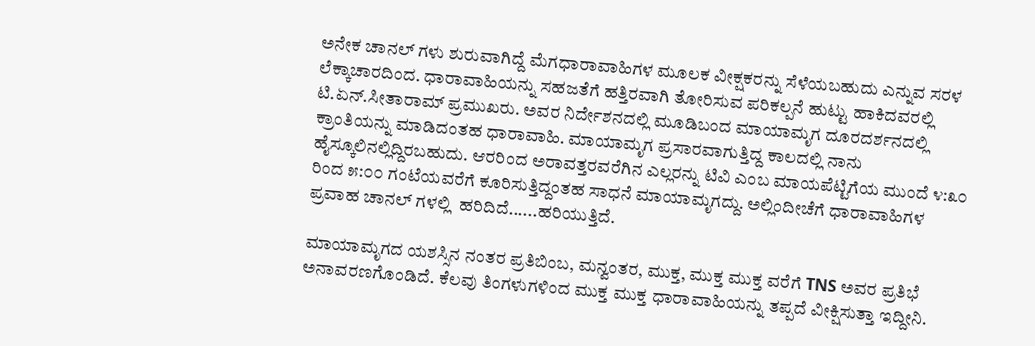ಅನೇಕ ಚಾನಲ್ ಗಳು ಶುರುವಾಗಿದ್ದೆ ಮೆಗಧಾರಾವಾಹಿಗಳ ಮೂಲಕ ವೀಕ್ಷಕರನ್ನು ಸೆಳೆಯಬಹುದು ಎನ್ನುವ ಸರಳ ಲೆಕ್ಕಾಚಾರದಿಂದ. ಧಾರಾವಾಹಿಯನ್ನು ಸಹಜತೆಗೆ ಹತ್ತಿರವಾಗಿ ತೋರಿಸುವ ಪರಿಕಲ್ಪನೆ ಹುಟ್ಟು ಹಾಕಿದವರಲ್ಲಿ ಟಿ.ಏನ್.ಸೀತಾರಾಮ್ ಪ್ರಮುಖರು. ಅವರ ನಿರ್ದೇಶನದಲ್ಲಿ ಮೂಡಿಬಂದ ಮಾಯಾಮೃಗ ದೂರದರ್ಶನದಲ್ಲಿ ಕ್ರಾಂತಿಯನ್ನು ಮಾಡಿದಂತಹ ಧಾರಾವಾಹಿ. ಮಾಯಾಮೃಗ ಪ್ರಸಾರವಾಗುತ್ತಿದ್ದ ಕಾಲದಲ್ಲಿ ನಾನು ಹೈಸ್ಕೂಲಿನಲ್ಲಿದ್ದಿರಬಹುದು. ಆರರಿಂದ ಅರಾವತ್ತರವರೆಗಿನ ಎಲ್ಲರನ್ನು ಟಿವಿ ಎಂಬ ಮಾಯಪೆಟ್ಟಿಗೆಯ ಮುಂದೆ ೪:೩೦ ರಿಂದ ೫:೦೦ ಗಂಟೆಯವರೆಗೆ ಕೂರಿಸುತ್ತಿದ್ದಂತಹ ಸಾಧನೆ ಮಾಯಾಮೃಗದ್ದು. ಅಲ್ಲಿಂದೀಚೆಗೆ ಧಾರಾವಾಹಿಗಳ ಪ್ರವಾಹ ಚಾನಲ್ ಗಳಲ್ಲಿ  ಹರಿದಿದೆ......ಹರಿಯುತ್ತಿದೆ.

ಮಾಯಾಮೃಗದ ಯಶಸ್ಸಿನ ನಂತರ ಪ್ರತಿಬಿಂಬ, ಮನ್ವಂತರ, ಮುಕ್ತ, ಮುಕ್ತ ಮುಕ್ತ ವರೆಗೆ TNS ಅವರ ಪ್ರತಿಭೆ ಅನಾವರಣಗೊಂಡಿದೆ. ಕೆಲವು ತಿಂಗಳುಗಳಿಂದ ಮುಕ್ತ ಮುಕ್ತ ಧಾರಾವಾಹಿಯನ್ನು ತಪ್ಪದೆ ವೀಕ್ಷಿಸುತ್ತಾ ಇದ್ದೀನಿ.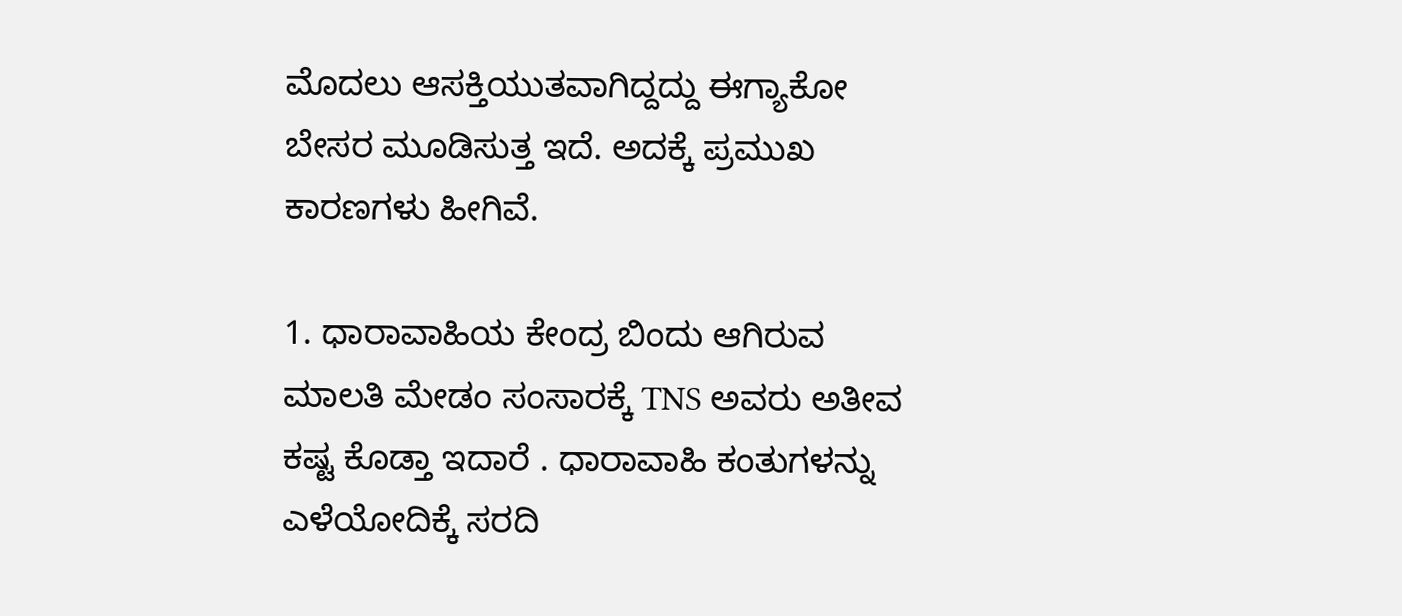ಮೊದಲು ಆಸಕ್ತಿಯುತವಾಗಿದ್ದದ್ದು ಈಗ್ಯಾಕೋ ಬೇಸರ ಮೂಡಿಸುತ್ತ ಇದೆ. ಅದಕ್ಕೆ ಪ್ರಮುಖ ಕಾರಣಗಳು ಹೀಗಿವೆ.

1. ಧಾರಾವಾಹಿಯ ಕೇಂದ್ರ ಬಿಂದು ಆಗಿರುವ ಮಾಲತಿ ಮೇಡಂ ಸಂಸಾರಕ್ಕೆ TNS ಅವರು ಅತೀವ ಕಷ್ಟ ಕೊಡ್ತಾ ಇದಾರೆ . ಧಾರಾವಾಹಿ ಕಂತುಗಳನ್ನು ಎಳೆಯೋದಿಕ್ಕೆ ಸರದಿ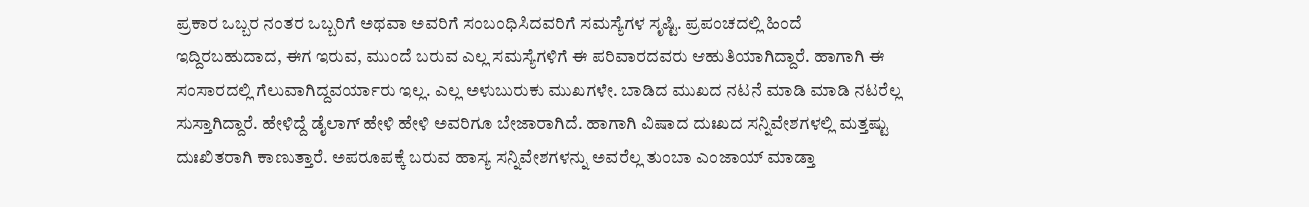ಪ್ರಕಾರ ಒಬ್ಬರ ನಂತರ ಒಬ್ಬರಿಗೆ ಅಥವಾ ಅವರಿಗೆ ಸಂಬಂಧಿಸಿದವರಿಗೆ ಸಮಸ್ಯೆಗಳ ಸೃಷ್ಟಿ. ಪ್ರಪಂಚದಲ್ಲಿ ಹಿಂದೆ ಇದ್ದಿರಬಹುದಾದ, ಈಗ ಇರುವ, ಮುಂದೆ ಬರುವ ಎಲ್ಲ ಸಮಸ್ಯೆಗಳಿಗೆ ಈ ಪರಿವಾರದವರು ಆಹುತಿಯಾಗಿದ್ದಾರೆ. ಹಾಗಾಗಿ ಈ ಸಂಸಾರದಲ್ಲಿ ಗೆಲುವಾಗಿದ್ದವರ್ಯಾರು ಇಲ್ಲ. ಎಲ್ಲ ಅಳುಬುರುಕು ಮುಖಗಳೇ. ಬಾಡಿದ ಮುಖದ ನಟನೆ ಮಾಡಿ ಮಾಡಿ ನಟರೆಲ್ಲ ಸುಸ್ತಾಗಿದ್ದಾರೆ. ಹೇಳಿದ್ದೆ ಡೈಲಾಗ್ ಹೇಳಿ ಹೇಳಿ ಅವರಿಗೂ ಬೇಜಾರಾಗಿದೆ. ಹಾಗಾಗಿ ವಿಷಾದ ದುಃಖದ ಸನ್ನಿವೇಶಗಳಲ್ಲಿ ಮತ್ತಷ್ಟು ದುಃಖಿತರಾಗಿ ಕಾಣುತ್ತಾರೆ. ಅಪರೂಪಕ್ಕೆ ಬರುವ ಹಾಸ್ಯ ಸನ್ನಿವೇಶಗಳನ್ನು ಅವರೆಲ್ಲ ತುಂಬಾ ಎಂಜಾಯ್ ಮಾಡ್ತಾ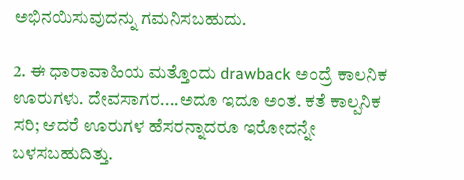ಅಭಿನಯಿಸುವುದನ್ನು ಗಮನಿಸಬಹುದು.

2. ಈ ಧಾರಾವಾಹಿಯ ಮತ್ತೊಂದು drawback ಅಂದ್ರೆ ಕಾಲನಿಕ ಊರುಗಳು. ದೇವಸಾಗರ....ಅದೂ ಇದೂ ಅಂತ. ಕತೆ ಕಾಲ್ಪನಿಕ ಸರಿ; ಆದರೆ ಊರುಗಳ ಹೆಸರನ್ನಾದರೂ ಇರೋದನ್ನೇ ಬಳಸಬಹುದಿತ್ತು.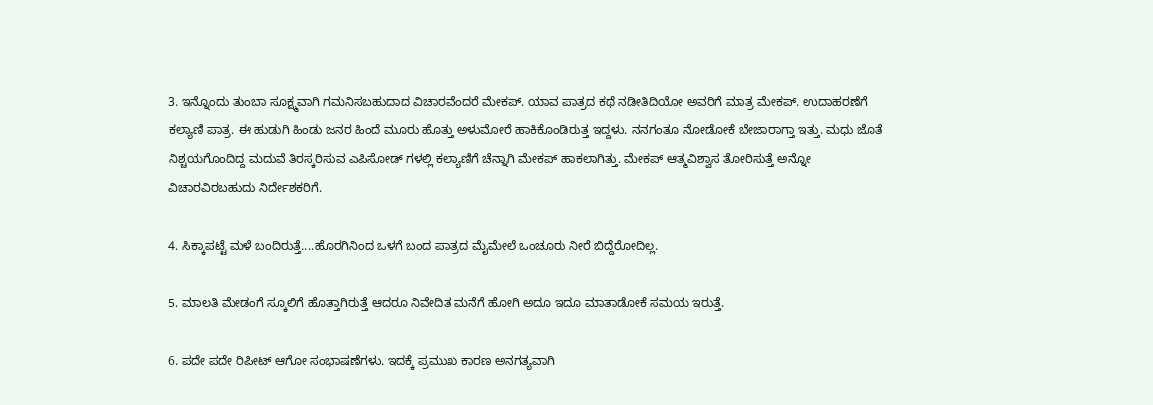3. ಇನ್ನೊಂದು ತುಂಬಾ ಸೂಕ್ಷ್ಮವಾಗಿ ಗಮನಿಸಬಹುದಾದ ವಿಚಾರವೆಂದರೆ ಮೇಕಪ್. ಯಾವ ಪಾತ್ರದ ಕಥೆ ನಡೀತಿದಿಯೋ ಅವರಿಗೆ ಮಾತ್ರ ಮೇಕಪ್. ಉದಾಹರಣೆಗೆ ಕಲ್ಯಾಣಿ ಪಾತ್ರ. ಈ ಹುಡುಗಿ ಹಿಂಡು ಜನರ ಹಿಂದೆ ಮೂರು ಹೊತ್ತು ಅಳುಮೋರೆ ಹಾಕಿಕೊಂಡಿರುತ್ತ ಇದ್ದಳು. ನನಗಂತೂ ನೋಡೋಕೆ ಬೇಜಾರಾಗ್ತಾ ಇತ್ತು. ಮಧು ಜೊತೆ ನಿಶ್ಚಯಗೊಂದಿದ್ದ ಮದುವೆ ತಿರಸ್ಕರಿಸುವ ಎಪಿಸೋಡ್ ಗಳಲ್ಲಿ ಕಲ್ಯಾಣಿಗೆ ಚೆನ್ನಾಗಿ ಮೇಕಪ್ ಹಾಕಲಾಗಿತ್ತು. ಮೇಕಪ್ ಆತ್ಮವಿಶ್ವಾಸ ತೋರಿಸುತ್ತೆ ಅನ್ನೋ ವಿಚಾರವಿರಬಹುದು ನಿರ್ದೇಶಕರಿಗೆ.

4. ಸಿಕ್ಕಾಪಟ್ಟೆ ಮಳೆ ಬಂದಿರುತ್ತೆ....ಹೊರಗಿನಿಂದ ಒಳಗೆ ಬಂದ ಪಾತ್ರದ ಮೈಮೇಲೆ ಒಂಚೂರು ನೀರೆ ಬಿದ್ದೆರೋದಿಲ್ಲ.

5. ಮಾಲತಿ ಮೇಡಂಗೆ ಸ್ಕೂಲಿಗೆ ಹೊತ್ತಾಗಿರುತ್ತೆ ಆದರೂ ನಿವೇದಿತ ಮನೆಗೆ ಹೋಗಿ ಅದೂ ಇದೂ ಮಾತಾಡೋಕೆ ಸಮಯ ಇರುತ್ತೆ.

6. ಪದೇ ಪದೇ ರಿಪೀಟ್ ಆಗೋ ಸಂಭಾಷಣೆಗಳು. ಇದಕ್ಕೆ ಪ್ರಮುಖ ಕಾರಣ ಅನಗತ್ಯವಾಗಿ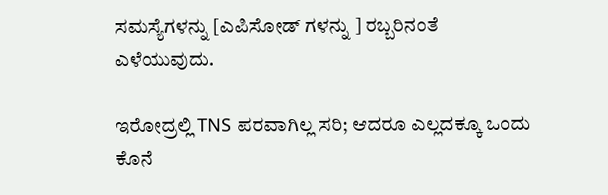ಸಮಸ್ಯೆಗಳನ್ನು [ಎಪಿಸೋಡ್ ಗಳನ್ನು ] ರಬ್ಬರಿನಂತೆ ಎಳೆಯುವುದು.

ಇರೋದ್ರಲ್ಲಿ TNS ಪರವಾಗಿಲ್ಲ ಸರಿ; ಆದರೂ ಎಲ್ಲದಕ್ಕೂ ಒಂದು ಕೊನೆ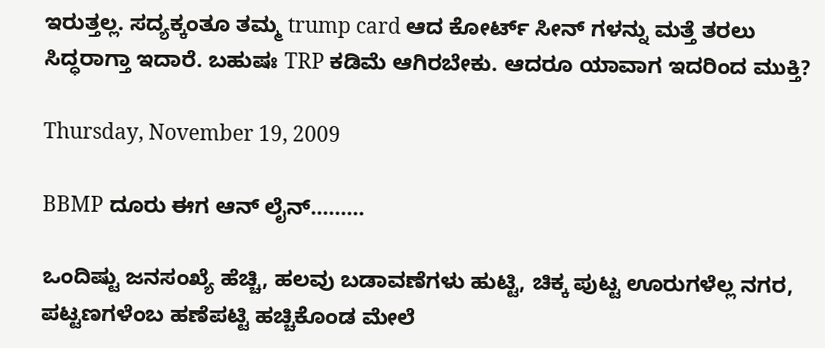ಇರುತ್ತಲ್ಲ. ಸದ್ಯಕ್ಕಂತೂ ತಮ್ಮ trump card ಆದ ಕೋರ್ಟ್ ಸೀನ್ ಗಳನ್ನು ಮತ್ತೆ ತರಲು ಸಿದ್ಧರಾಗ್ತಾ ಇದಾರೆ. ಬಹುಷಃ TRP ಕಡಿಮೆ ಆಗಿರಬೇಕು. ಆದರೂ ಯಾವಾಗ ಇದರಿಂದ ಮುಕ್ತಿ?

Thursday, November 19, 2009

BBMP ದೂರು ಈಗ ಆನ್ ಲೈನ್.........

ಒಂದಿಷ್ಟು ಜನಸಂಖ್ಯೆ ಹೆಚ್ಚಿ, ಹಲವು ಬಡಾವಣೆಗಳು ಹುಟ್ಟಿ, ಚಿಕ್ಕ ಪುಟ್ಟ ಊರುಗಳೆಲ್ಲ ನಗರ, ಪಟ್ಟಣಗಳೆಂಬ ಹಣೆಪಟ್ಟಿ ಹಚ್ಚಿಕೊಂಡ ಮೇಲೆ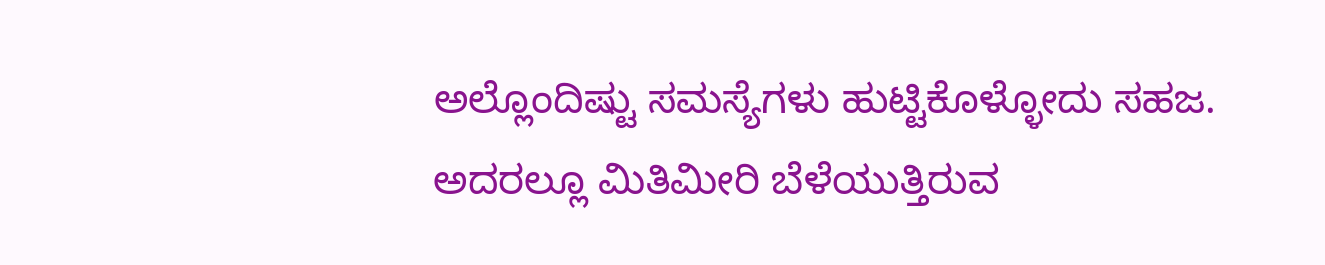ಅಲ್ಲೊಂದಿಷ್ಟು ಸಮಸ್ಯೆಗಳು ಹುಟ್ಟಿಕೊಳ್ಳೋದು ಸಹಜ. ಅದರಲ್ಲೂ ಮಿತಿಮೀರಿ ಬೆಳೆಯುತ್ತಿರುವ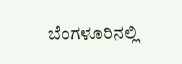ಬೆಂಗಳೂರಿನಲ್ಲಿ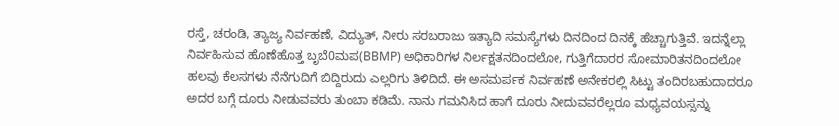ರಸ್ತೆ, ಚರಂಡಿ, ತ್ಯಾಜ್ಯ ನಿರ್ವಹಣೆ, ವಿದ್ಯುತ್, ನೀರು ಸರಬರಾಜು ಇತ್ಯಾದಿ ಸಮಸ್ಯೆಗಳು ದಿನದಿಂದ ದಿನಕ್ಕೆ ಹೆಚ್ಚಾಗುತ್ತಿವೆ. ಇದನ್ನೆಲ್ಲಾ ನಿರ್ವಹಿಸುವ ಹೊಣೆಹೊತ್ತ ಬೃಬೆ0ಮಪ(BBMP) ಅಧಿಕಾರಿಗಳ ನಿರ್ಲಕ್ಷತನದಿಂದಲೋ, ಗುತ್ತಿಗೆದಾರರ ಸೋಮಾರಿತನದಿಂದಲೋ ಹಲವು ಕೆಲಸಗಳು ನೆನೆಗುದಿಗೆ ಬಿದ್ದಿರುದು ಎಲ್ಲರಿಗು ತಿಳಿದಿದೆ. ಈ ಅಸಮರ್ಪಕ ನಿರ್ವಹಣೆ ಅನೇಕರಲ್ಲಿ ಸಿಟ್ಟು ತಂದಿರಬಹುದಾದರೂ ಅದರ ಬಗ್ಗೆ ದೂರು ನೀಡುವವರು ತುಂಬಾ ಕಡಿಮೆ. ನಾನು ಗಮನಿಸಿದ ಹಾಗೆ ದೂರು ನೀದುವವರೆಲ್ಲರೂ ಮಧ್ಯವಯಸ್ಸನ್ನು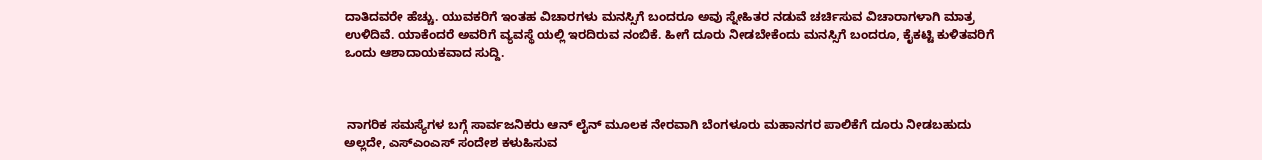ದಾತಿದವರೇ ಹೆಚ್ಚು. ಯುವಕರಿಗೆ ಇಂತಹ ವಿಚಾರಗಳು ಮನಸ್ಸಿಗೆ ಬಂದರೂ ಅವು ಸ್ನೇಹಿತರ ನಡುವೆ ಚರ್ಚಿಸುವ ವಿಚಾರಾಗಳಾಗಿ ಮಾತ್ರ ಉಳಿದಿವೆ. ಯಾಕೆಂದರೆ ಅವರಿಗೆ ವ್ಯವಸ್ಥೆ ಯಲ್ಲಿ ಇರದಿರುವ ನಂಬಿಕೆ. ಹೀಗೆ ದೂರು ನೀಡಬೇಕೆಂದು ಮನಸ್ಸಿಗೆ ಬಂದರೂ, ಕೈಕಟ್ಟಿ ಕುಳಿತವರಿಗೆ ಒಂದು ಆಶಾದಾಯಕವಾದ ಸುದ್ದಿ.



 ನಾಗರಿಕ ಸಮಸ್ಯೆಗಳ ಬಗ್ಗೆ ಸಾರ್ವಜನಿಕರು ಆನ್ ಲೈನ್ ಮೂಲಕ ನೇರವಾಗಿ ಬೆಂಗಳೂರು ಮಹಾನಗರ ಪಾಲಿಕೆಗೆ ದೂರು ನೀಡಬಹುದು ಅಲ್ಲದೇ, ಎಸ್ಎಂಎಸ್ ಸಂದೇಶ ಕಳುಹಿಸುವ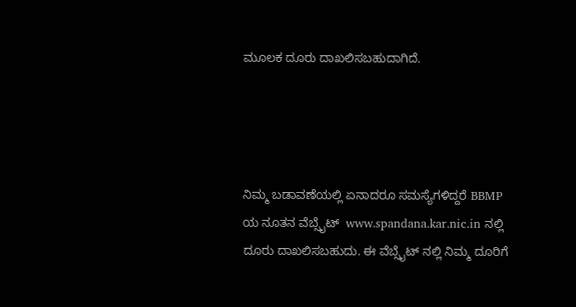ಮೂಲಕ ದೂರು ದಾಖಲಿಸಬಹುದಾಗಿದೆ.




ನಿಮ್ಮ ಬಡಾವಣೆಯಲ್ಲಿ ಏನಾದರೂ ಸಮಸ್ಯೆಗಳಿದ್ದರೆ BBMP ಯ ನೂತನ ವೆಬ್ಸೈಟ್  www.spandana.kar.nic.in ನಲ್ಲಿ ದೂರು ದಾಖಲಿಸಬಹುದು. ಈ ವೆಬ್ಸೈಟ್ ನಲ್ಲಿ ನಿಮ್ಮ ದೂರಿಗೆ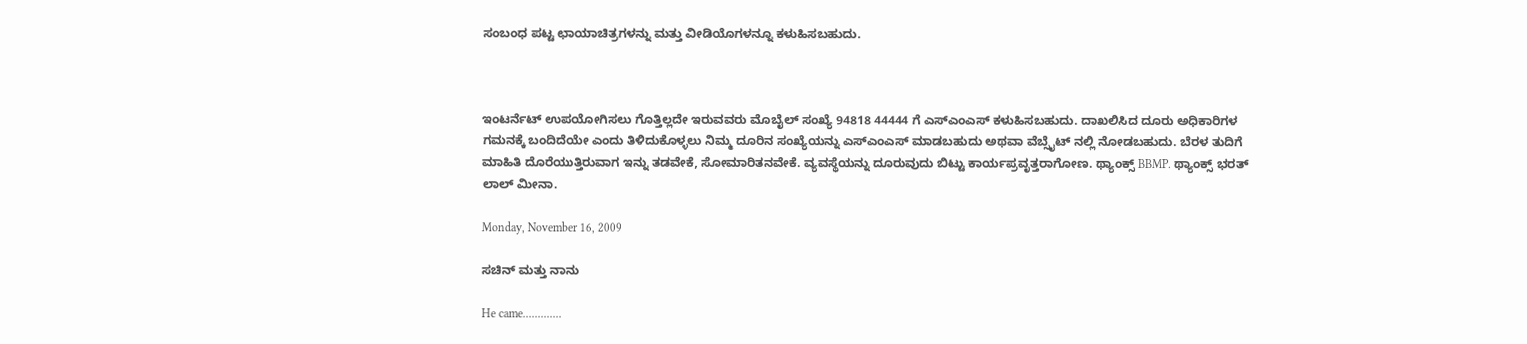ಸಂಬಂಧ ಪಟ್ಟ ಛಾಯಾಚಿತ್ರಗಳನ್ನು ಮತ್ತು ವೀಡಿಯೊಗಳನ್ನೂ ಕಳುಹಿಸಬಹುದು.



ಇಂಟರ್ನೆಟ್ ಉಪಯೋಗಿಸಲು ಗೊತ್ತಿಲ್ಲದೇ ಇರುವವರು ಮೊಬೈಲ್ ಸಂಖ್ಯೆ 94818 44444 ಗೆ ಎಸ್ಎಂಎಸ್ ಕಳುಹಿಸಬಹುದು. ದಾಖಲಿಸಿದ ದೂರು ಅಧಿಕಾರಿಗಳ ಗಮನಕ್ಕೆ ಬಂದಿದೆಯೇ ಎಂದು ತಿಳಿದುಕೊಳ್ಳಲು ನಿಮ್ಮ ದೂರಿನ ಸಂಖ್ಯೆಯನ್ನು ಎಸ್ಎಂಎಸ್ ಮಾಡಬಹುದು ಅಥವಾ ವೆಬ್ಸೈಟ್ ನಲ್ಲಿ ನೋಡಬಹುದು. ಬೆರಳ ತುದಿಗೆ ಮಾಹಿತಿ ದೊರೆಯುತ್ತಿರುವಾಗ ಇನ್ನು ತಡವೇಕೆ, ಸೋಮಾರಿತನವೇಕೆ. ವ್ಯವಸ್ಥೆಯನ್ನು ದೂರುವುದು ಬಿಟ್ಟು ಕಾರ್ಯಪ್ರವೃತ್ತರಾಗೋಣ. ಥ್ಯಾಂಕ್ಸ್ BBMP. ಥ್ಯಾಂಕ್ಸ್ ಭರತ್ ಲಾಲ್ ಮೀನಾ.

Monday, November 16, 2009

ಸಚಿನ್ ಮತ್ತು ನಾನು

He came.............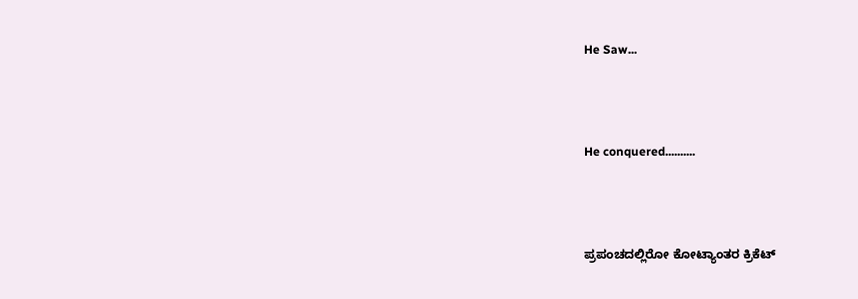He Saw...




He conquered..........




ಪ್ರಪಂಚದಲ್ಲಿರೋ ಕೋಟ್ಯಾಂತರ ಕ್ರಿಕೆಟ್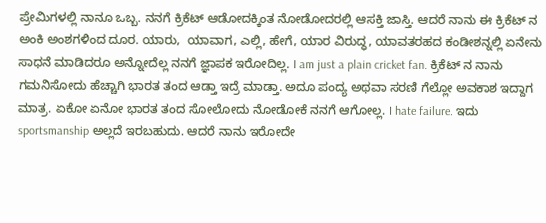ಪ್ರೇಮಿಗಳಲ್ಲಿ ನಾನೂ ಒಬ್ಬ. ನನಗೆ ಕ್ರಿಕೆಟ್ ಆಡೋದಕ್ಕಿಂತ ನೋಡೋದರಲ್ಲಿ ಆಸಕ್ತಿ ಜಾಸ್ತಿ. ಆದರೆ ನಾನು ಈ ಕ್ರಿಕೆಟ್ ನ ಅಂಕಿ ಅಂಶಗಳಿಂದ ದೂರ. ಯಾರು,  ಯಾವಾಗ, ಎಲ್ಲಿ, ಹೇಗೆ, ಯಾರ ವಿರುದ್ಧ, ಯಾವತರಹದ ಕಂಡೀಶನ್ನಲ್ಲಿ ಏನೇನು ಸಾಧನೆ ಮಾಡಿದರೂ ಅನ್ನೋದೆಲ್ಲ ನನಗೆ ಜ್ಞಾಪಕ ಇರೋದಿಲ್ಲ. I am just a plain cricket fan. ಕ್ರಿಕೆಟ್ ನ ನಾನು ಗಮನಿಸೋದು ಹೆಚ್ಚಾಗಿ ಭಾರತ ತಂದ ಆಡ್ತಾ ಇದ್ರೆ ಮಾಡ್ತಾ. ಅದೂ ಪಂದ್ಯ ಅಥವಾ ಸರಣಿ ಗೆಲ್ಲೋ ಅವಕಾಶ ಇದ್ದಾಗ ಮಾತ್ರ. ಏಕೋ ಏನೋ ಭಾರತ ತಂದ ಸೋಲೋದು ನೋಡೋಕೆ ನನಗೆ ಆಗೋಲ್ಲ. I hate failure. ಇದು sportsmanship ಅಲ್ಲದೆ ಇರಬಹುದು. ಆದರೆ ನಾನು ಇರೋದೇ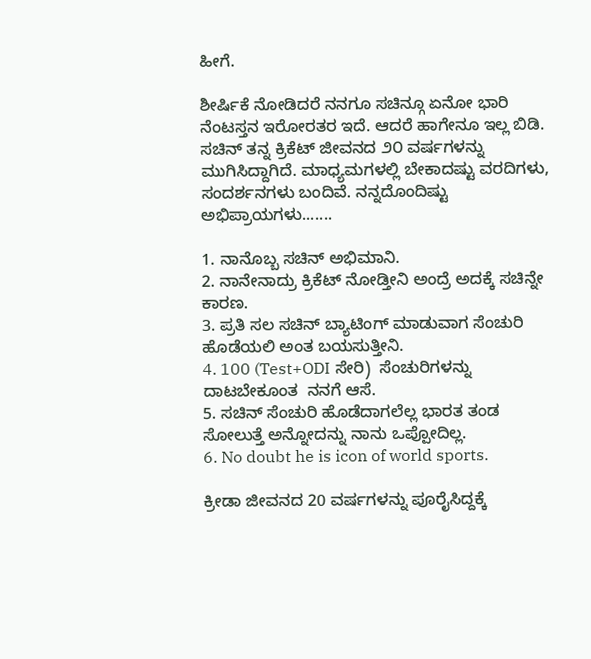ಹೀಗೆ.

ಶೀರ್ಷಿಕೆ ನೋಡಿದರೆ ನನಗೂ ಸಚಿನ್ಗೂ ಏನೋ ಭಾರಿ ನೆಂಟಸ್ತನ ಇರೋರತರ ಇದೆ. ಆದರೆ ಹಾಗೇನೂ ಇಲ್ಲ ಬಿಡಿ. ಸಚಿನ್ ತನ್ನ ಕ್ರಿಕೆಟ್ ಜೀವನದ ೨೦ ವರ್ಷಗಳನ್ನು ಮುಗಿಸಿದ್ದಾಗಿದೆ. ಮಾಧ್ಯಮಗಳಲ್ಲಿ ಬೇಕಾದಷ್ಟು ವರದಿಗಳು, ಸಂದರ್ಶನಗಳು ಬಂದಿವೆ. ನನ್ನದೊಂದಿಷ್ಟು ಅಭಿಪ್ರಾಯಗಳು.......

1. ನಾನೊಬ್ಬ ಸಚಿನ್ ಅಭಿಮಾನಿ.
2. ನಾನೇನಾದ್ರು ಕ್ರಿಕೆಟ್ ನೋಡ್ತೀನಿ ಅಂದ್ರೆ ಅದಕ್ಕೆ ಸಚಿನ್ನೇ ಕಾರಣ.
3. ಪ್ರತಿ ಸಲ ಸಚಿನ್ ಬ್ಯಾಟಿಂಗ್ ಮಾಡುವಾಗ ಸೆಂಚುರಿ ಹೊಡೆಯಲಿ ಅಂತ ಬಯಸುತ್ತೀನಿ.
4. 100 (Test+ODI ಸೇರಿ)  ಸೆಂಚುರಿಗಳನ್ನು ದಾಟಬೇಕೂಂತ  ನನಗೆ ಆಸೆ.
5. ಸಚಿನ್ ಸೆಂಚುರಿ ಹೊಡೆದಾಗಲೆಲ್ಲ ಭಾರತ ತಂಡ ಸೋಲುತ್ತೆ ಅನ್ನೋದನ್ನು ನಾನು ಒಪ್ಪೋದಿಲ್ಲ.
6. No doubt he is icon of world sports.

ಕ್ರೀಡಾ ಜೀವನದ 20 ವರ್ಷಗಳನ್ನು ಪೂರೈಸಿದ್ದಕ್ಕೆ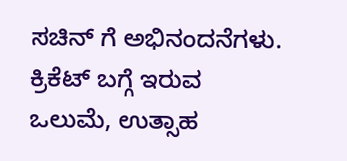ಸಚಿನ್ ಗೆ ಅಭಿನಂದನೆಗಳು. ಕ್ರಿಕೆಟ್ ಬಗ್ಗೆ ಇರುವ ಒಲುಮೆ, ಉತ್ಸಾಹ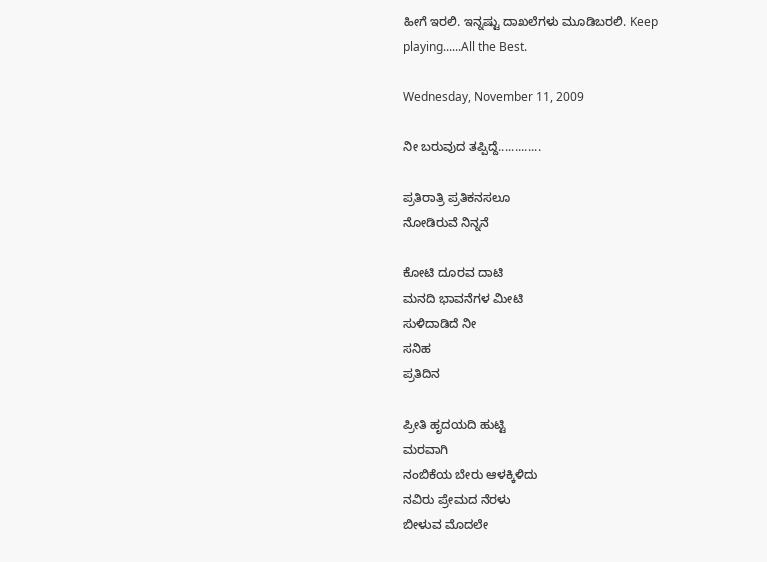ಹೀಗೆ ಇರಲಿ. ಇನ್ನಷ್ಟು ದಾಖಲೆಗಳು ಮೂಡಿಬರಲಿ. Keep playing......All the Best.

Wednesday, November 11, 2009

ನೀ ಬರುವುದ ತಪ್ಪಿದ್ದೆ.............

ಪ್ರತಿರಾತ್ರಿ ಪ್ರತಿಕನಸಲೂ
ನೋಡಿರುವೆ ನಿನ್ನನೆ

ಕೋಟಿ ದೂರವ ದಾಟಿ
ಮನದಿ ಭಾವನೆಗಳ ಮೀಟಿ
ಸುಳಿದಾಡಿದೆ ನೀ
ಸನಿಹ
ಪ್ರತಿದಿನ

ಪ್ರೀತಿ ಹೃದಯದಿ ಹುಟ್ಟಿ
ಮರವಾಗಿ
ನಂಬಿಕೆಯ ಬೇರು ಆಳಕ್ಕಿಳಿದು
ನವಿರು ಪ್ರೇಮದ ನೆರಳು
ಬೀಳುವ ಮೊದಲೇ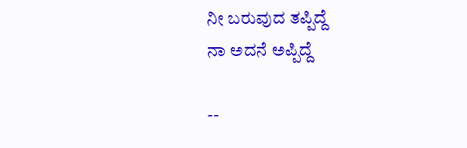ನೀ ಬರುವುದ ತಪ್ಪಿದ್ದೆ
ನಾ ಅದನೆ ಅಪ್ಪಿದ್ದೆ

--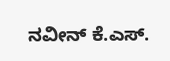ನವೀನ್ ಕೆ.ಎಸ್.